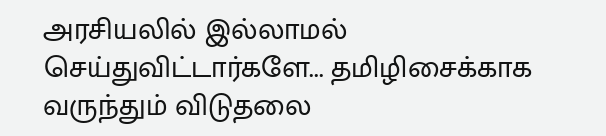அரசியலில் இல்லாமல் செய்துவிட்டார்களே... தமிழிசைக்காக வருந்தும் விடுதலை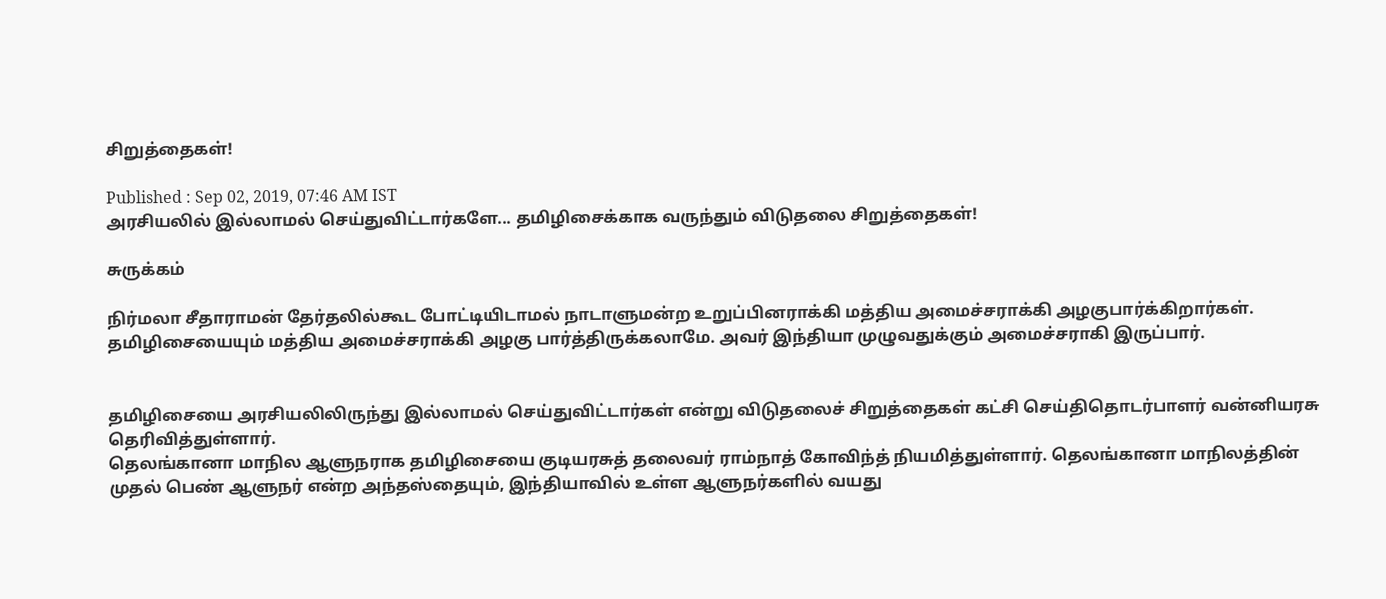சிறுத்தைகள்!

Published : Sep 02, 2019, 07:46 AM IST
அரசியலில் இல்லாமல் செய்துவிட்டார்களே... தமிழிசைக்காக வருந்தும் விடுதலை சிறுத்தைகள்!

சுருக்கம்

நிர்மலா சீதாராமன் தேர்தலில்கூட போட்டியிடாமல் நாடாளுமன்ற உறுப்பினராக்கி மத்திய அமைச்சராக்கி அழகுபார்க்கிறார்கள். தமிழிசையையும் மத்திய அமைச்சராக்கி அழகு பார்த்திருக்கலாமே. அவர் இந்தியா முழுவதுக்கும் அமைச்சராகி இருப்பார்.


தமிழிசையை அரசியலிலிருந்து இல்லாமல் செய்துவிட்டார்கள் என்று விடுதலைச் சிறுத்தைகள் கட்சி செய்திதொடர்பாளர் வன்னியரசு தெரிவித்துள்ளார்.
தெலங்கானா மாநில ஆளுநராக தமிழிசையை குடியரசுத் தலைவர் ராம்நாத் கோவிந்த் நியமித்துள்ளார். தெலங்கானா மாநிலத்தின் முதல் பெண் ஆளுநர் என்ற அந்தஸ்தையும், இந்தியாவில் உள்ள ஆளுநர்களில் வயது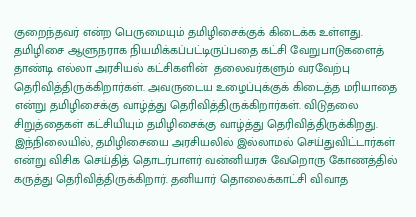குறைந்தவர் என்ற பெருமையும் தமிழிசைக்குக் கிடைக்க உள்ளது. தமிழிசை ஆளுநராக நியமிக்கப்பட்டிருப்பதை கட்சி வேறுபாடுகளைத் தாண்டி எல்லா அரசியல் கட்சிகளின்  தலைவர்களும் வரவேற்பு தெரிவித்திருக்கிறார்கள். அவருடைய உழைப்புக்குக் கிடைத்த மரியாதை என்று தமிழிசைக்கு வாழ்த்து தெரிவித்திருக்கிறார்கள். விடுதலை சிறுத்தைகள் கட்சியியும் தமிழிசைக்கு வாழ்த்து தெரிவித்திருக்கிறது.
இந்நிலையில், தமிழிசையை அரசியலில் இல்லாமல் செய்துவிட்டார்கள் என்று விசிக செய்தித் தொடர்பாளர் வன்னியரசு வேறொரு கோணத்தில் கருத்து தெரிவித்திருக்கிறார். தனியார் தொலைக்காட்சி விவாத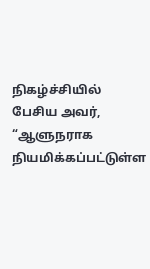நிகழ்ச்சியில் பேசிய அவர், “ஆளுநராக நியமிக்கப்பட்டுள்ள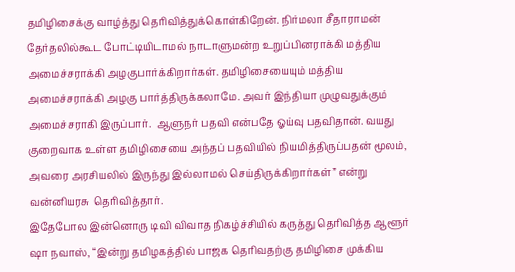தமிழிசைக்கு வாழ்த்து தெரிவித்துக்கொள்கிறேன். நிர்மலா சீதாராமன் தேர்தலில்கூட போட்டியிடாமல் நாடாளுமன்ற உறுப்பினராக்கி மத்திய அமைச்சராக்கி அழகுபார்க்கிறார்கள். தமிழிசையையும் மத்திய அமைச்சராக்கி அழகு பார்த்திருக்கலாமே. அவர் இந்தியா முழுவதுக்கும் அமைச்சராகி இருப்பார்.  ஆளுநர் பதவி என்பதே ஓய்வு பதவிதான். வயது குறைவாக உள்ள தமிழிசையை அந்தப் பதவியில் நியமித்திருப்பதன் மூலம், அவரை அரசியலில் இருந்து இல்லாமல் செய்திருக்கிறார்கள்” என்று வன்னியரசு  தெரிவித்தார்.
இதேபோல இன்னொரு டிவி விவாத நிகழ்ச்சியில் கருத்து தெரிவித்த ஆளூர் ஷா நவாஸ், “இன்று தமிழகத்தில் பாஜக தெரிவதற்கு தமிழிசை முக்கிய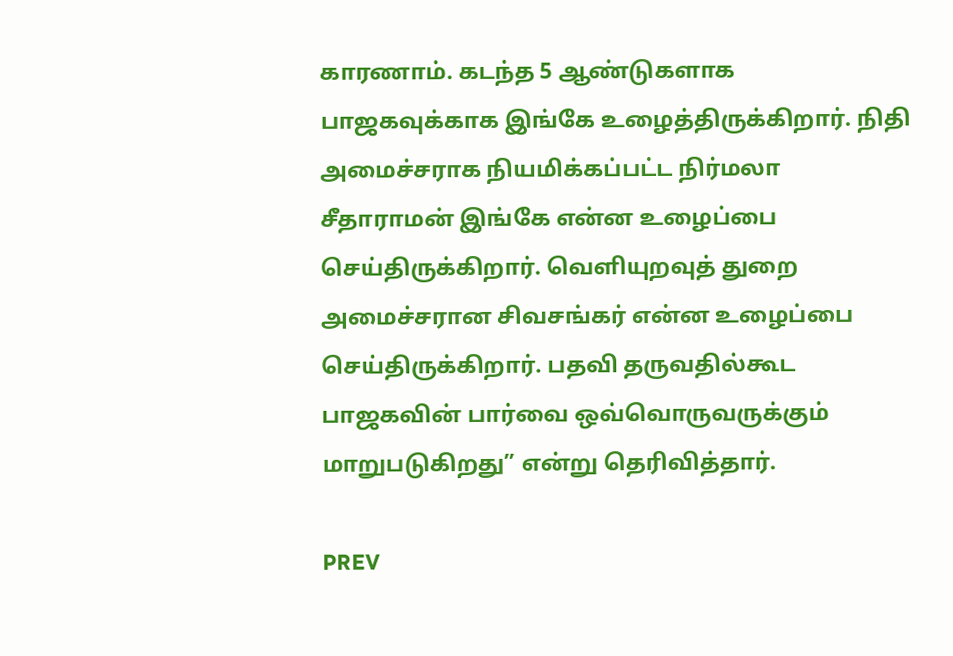காரணாம். கடந்த 5 ஆண்டுகளாக பாஜகவுக்காக இங்கே உழைத்திருக்கிறார். நிதி அமைச்சராக நியமிக்கப்பட்ட நிர்மலா சீதாராமன் இங்கே என்ன உழைப்பை செய்திருக்கிறார். வெளியுறவுத் துறை அமைச்சரான சிவசங்கர் என்ன உழைப்பை செய்திருக்கிறார். பதவி தருவதில்கூட பாஜகவின் பார்வை ஒவ்வொருவருக்கும் மாறுபடுகிறது” என்று தெரிவித்தார்.

PREV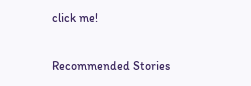click me!

Recommended Stories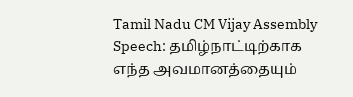Tamil Nadu CM Vijay Assembly Speech: தமிழ்நாட்டிற்காக எந்த அவமானத்தையும்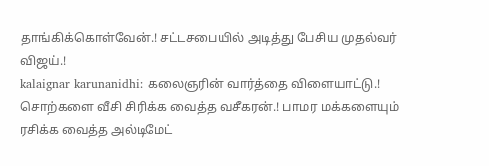தாங்கிக்கொள்வேன்.! சட்டசபையில் அடித்து பேசிய முதல்வர் விஜய்.!
kalaignar karunanidhi: கலைஞரின் வார்த்தை விளையாட்டு.! சொற்களை வீசி சிரிக்க வைத்த வசீகரன்.! பாமர மக்களையும் ரசிக்க வைத்த அல்டிமேட்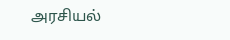அரசியல்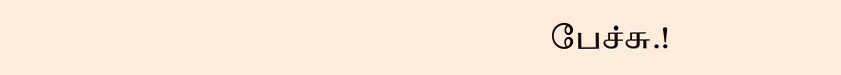பேச்சு.!